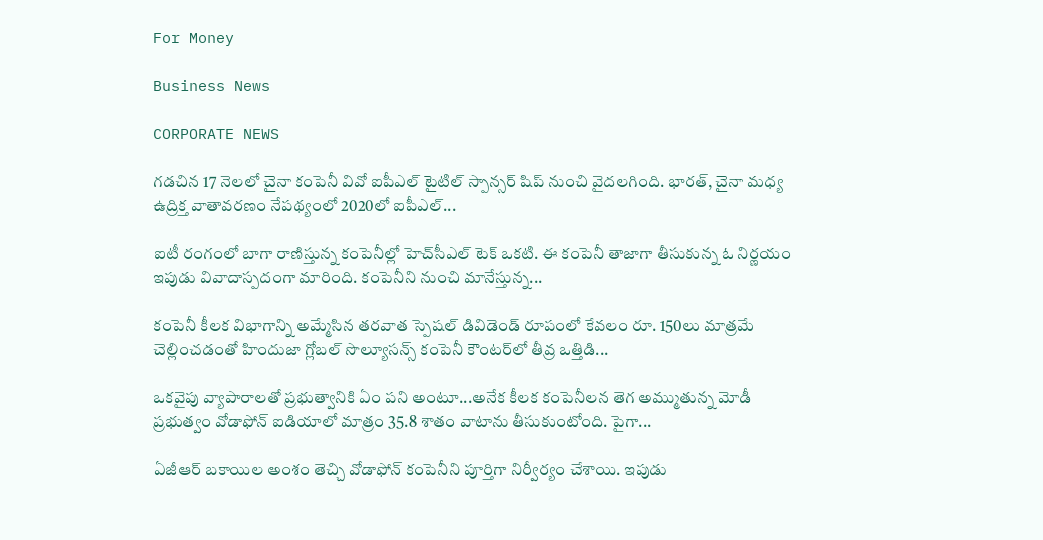For Money

Business News

CORPORATE NEWS

గడచిన 17 నెలలో చైనా కంపెనీ వివో ఐపీఎల్‌ టైటిల్‌ స్పాన్సర్‌ షిప్‌ నుంచి వైదలగింది. భారత్, చైనా మధ్య ఉద్రిక్త వాతావరణం నేపథ్యంలో 2020లో ఐపీఎల్‌...

ఐటీ రంగంలో బాగా రాణిస్తున్న కంపెనీల్లో హెచ్‌సీఎల్ టెక్‌ ఒకటి. ఈ కంపెనీ తాజాగా తీసుకున్న ఓ నిర్ణయం ఇపుడు వివాదాస్పదంగా మారింది. కంపెనీని నుంచి మానేస్తున్న...

కంపెనీ కీలక విభాగాన్ని అమ్మేసిన తరవాత స్పెషల్‌ డివిడెండ్‌ రూపంలో కేవలం రూ. 150లు మాత్రమే చెల్లించడంతో హిందుజా గ్లోబల్‌ సొల్యూసన్స్‌ కంపెనీ కౌంటర్‌లో తీవ్ర ఒత్తిడి...

ఒకవైపు వ్యాపారాలతో ప్రభుత్వానికి ఏం పని అంటూ...అనేక కీలక కంపెనీలన తెగ అమ్ముతున్న మోడీ ప్రభుత్వం వోడాఫోన్‌ ఐడియాలో మాత్రం 35.8 శాతం వాటాను తీసుకుంటోంది. పైగా...

ఏజీఆర్‌ బకాయిల అంశం తెచ్చి వోడాఫోన్‌ కంపెనీని పూర్తిగా నిర్వీర్యం చేశాయి. ఇపుడు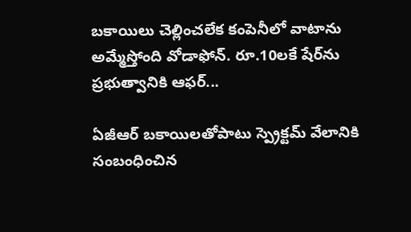బకాయిలు చెల్లించలేక కంపెనీలో వాటాను అమ్మేస్తోంది వోడాఫోన్‌. రూ.10లకే షేర్‌ను ప్రభుత్వానికి ఆఫర్‌...

ఏజీఆర్‌ బకాయిలతోపాటు స్ప్రెక్టమ్‌ వేలానికి సంబంధించిన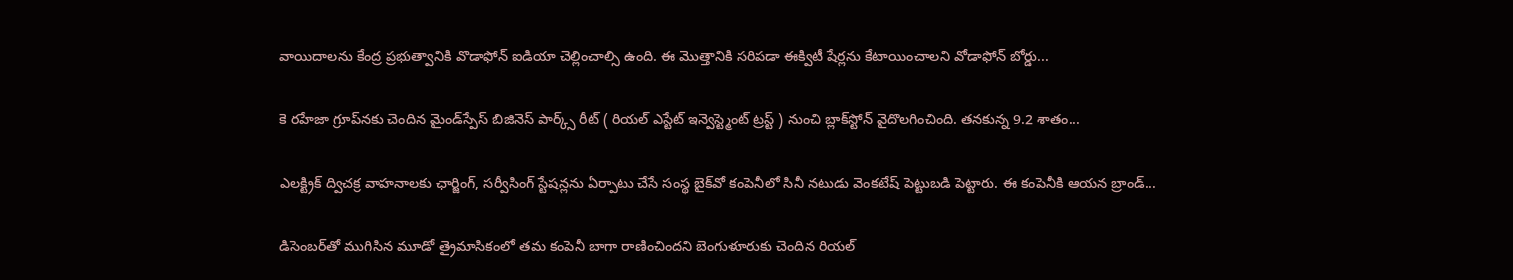వాయిదాలను కేంద్ర ప్రభుత్వానికి వొడాఫోన్‌ ఐడియా చెల్లించాల్సి ఉంది. ఈ మొత్తానికి సరిపడా ఈక్విటీ షేర్లను కేటాయించాలని వోడాఫోన్‌ బోర్డు...

కె రహేజా గ్రూప్‌నకు చెందిన మైండ్‌స్పేస్‌ బిజినెస్ పార్క్స్ రీట్ ( రియల్ ఎస్టేట్ ఇన్వెస్ట్మెంట్ ట్రస్ట్ ) నుంచి బ్లాక్‌స్టోన్‌ వైదొలగించింది. తనకున్న 9.2 శాతం...

ఎలక్ట్రిక్ ద్విచక్ర వాహనాలకు ఛార్జింగ్, సర్వీసింగ్‌ స్టేషన్లను ఏర్పాటు చేసే సంస్థ బైక్‌వో కంపెనీలో సినీ నటుడు వెంకటేష్‌ పెట్టుబడి పెట్టారు. ఈ కంపెనీకి ఆయన బ్రాండ్‌...

డిసెంబర్‌తో ముగిసిన మూడో త్రైమాసికంలో తమ కంపెనీ బాగా రాణించిందని బెంగుళూరుకు చెందిన రియల్‌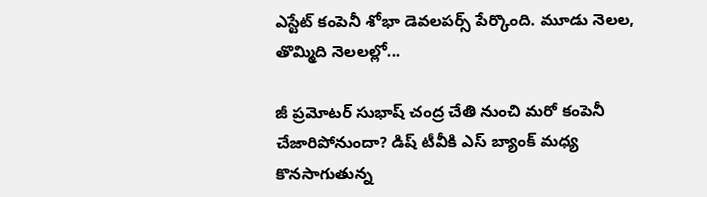ఎస్టేట్‌ కంపెనీ శోభా డెవలపర్స్‌ పేర్కొంది. మూడు నెలల, తొమ్మిది నెలలల్లో...

జీ ప్రమోటర్‌ సుభాష్‌ చంద్ర చేతి నుంచి మరో కంపెనీ చేజారిపోనుందా? డిష్‌ టీవీకి ఎస్‌ బ్యాంక్‌ మధ్య కొనసాగుతున్న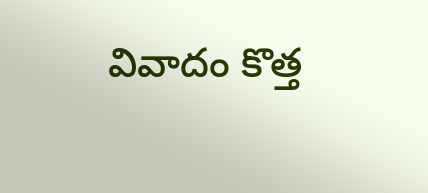వివాదం కొత్త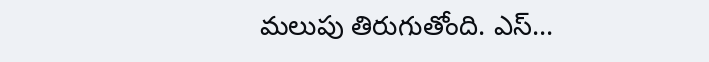మలుపు తిరుగుతోంది. ఎస్‌...